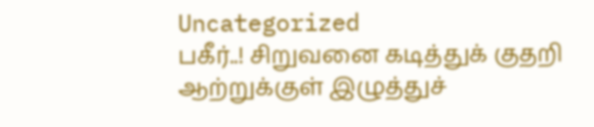Uncategorized
பகீர்..! சிறுவனை கடித்துக் குதறி ஆற்றுக்குள் இழுத்துச்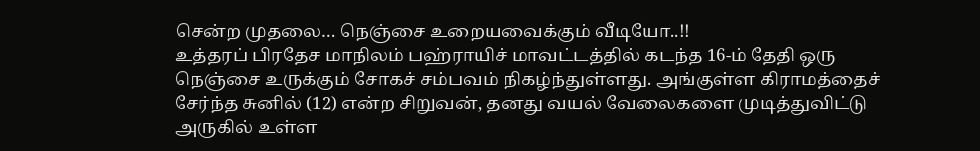சென்ற முதலை… நெஞ்சை உறையவைக்கும் வீடியோ..!!
உத்தரப் பிரதேச மாநிலம் பஹ்ராயிச் மாவட்டத்தில் கடந்த 16-ம் தேதி ஒரு நெஞ்சை உருக்கும் சோகச் சம்பவம் நிகழ்ந்துள்ளது. அங்குள்ள கிராமத்தைச் சேர்ந்த சுனில் (12) என்ற சிறுவன், தனது வயல் வேலைகளை முடித்துவிட்டு அருகில் உள்ள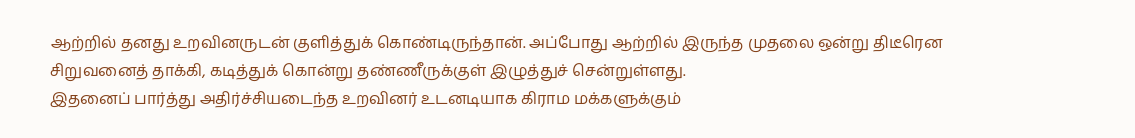ஆற்றில் தனது உறவினருடன் குளித்துக் கொண்டிருந்தான். அப்போது ஆற்றில் இருந்த முதலை ஒன்று திடீரென சிறுவனைத் தாக்கி, கடித்துக் கொன்று தண்ணீருக்குள் இழுத்துச் சென்றுள்ளது.
இதனைப் பார்த்து அதிர்ச்சியடைந்த உறவினர் உடனடியாக கிராம மக்களுக்கும்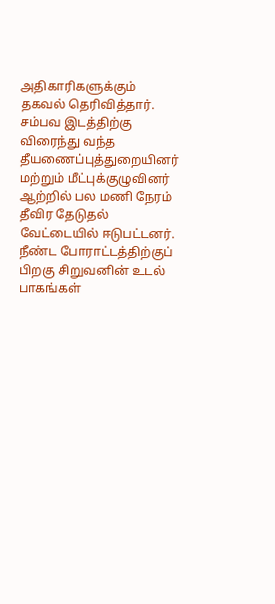அதிகாரிகளுக்கும் தகவல் தெரிவித்தார். சம்பவ இடத்திற்கு விரைந்து வந்த தீயணைப்புத்துறையினர் மற்றும் மீட்புக்குழுவினர் ஆற்றில் பல மணி நேரம் தீவிர தேடுதல் வேட்டையில் ஈடுபட்டனர். நீண்ட போராட்டத்திற்குப் பிறகு சிறுவனின் உடல் பாகங்கள்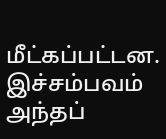மீட்கப்பட்டன. இச்சம்பவம் அந்தப்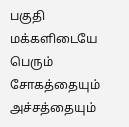பகுதி மக்களிடையே பெரும் சோகத்தையும் அச்சத்தையும்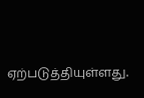ஏற்படுத்தியுள்ளது.